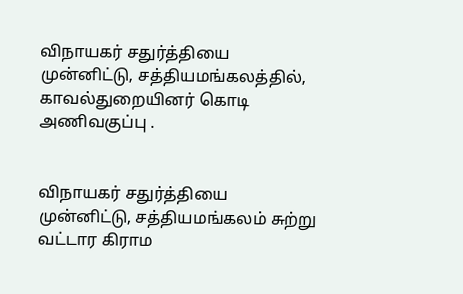விநாயகர் சதுர்த்தியை முன்னிட்டு, சத்தியமங்கலத்தில், காவல்துறையினர் கொடி அணிவகுப்பு .


விநாயகர் சதுர்த்தியை முன்னிட்டு, சத்தியமங்கலம் சுற்று வட்டார கிராம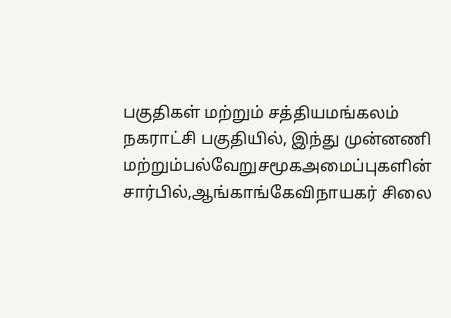பகுதிகள் மற்றும் சத்தியமங்கலம் நகராட்சி பகுதியில், இந்து முன்னணி மற்றும்பல்வேறுசமூகஅமைப்புகளின் சார்பில்,ஆங்காங்கேவிநாயகர் சிலை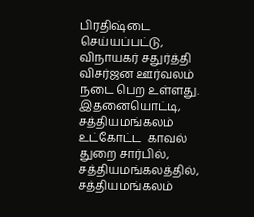பிரதிஷ்டை செய்யப்பட்டு, விநாயகர் சதுர்த்தி விசர்ஜன ஊர்வலம் நடை பெற உள்ளது. இதனையொட்டி, சத்தியமங்கலம் உட்கோட்ட  காவல் துறை சார்பில், சத்தியமங்கலத்தில், சத்தியமங்கலம்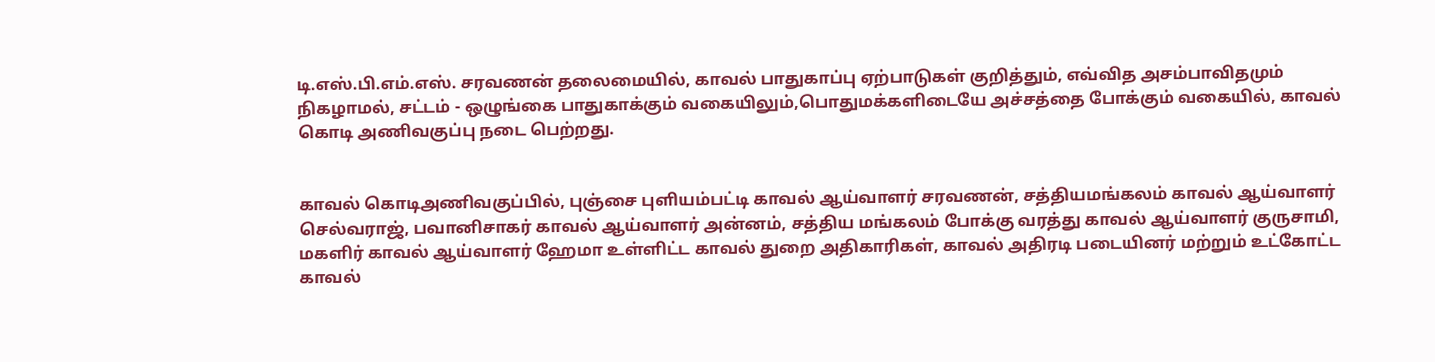டி.எஸ்.பி.எம்.எஸ். சரவணன் தலைமையில், காவல் பாதுகாப்பு ஏற்பாடுகள் குறித்தும், எவ்வித அசம்பாவிதமும் நிகழாமல், சட்டம் - ஒழுங்கை பாதுகாக்கும் வகையிலும்,பொதுமக்களிடையே அச்சத்தை போக்கும் வகையில், காவல் கொடி அணிவகுப்பு நடை பெற்றது.


காவல் கொடிஅணிவகுப்பில், புஞ்சை புளியம்பட்டி காவல் ஆய்வாளர் சரவணன், சத்தியமங்கலம் காவல் ஆய்வாளர் செல்வராஜ், பவானிசாகர் காவல் ஆய்வாளர் அன்னம், சத்திய மங்கலம் போக்கு வரத்து காவல் ஆய்வாளர் குருசாமி, மகளிர் காவல் ஆய்வாளர் ஹேமா உள்ளிட்ட காவல் துறை அதிகாரிகள், காவல் அதிரடி படையினர் மற்றும் உட்கோட்ட காவல்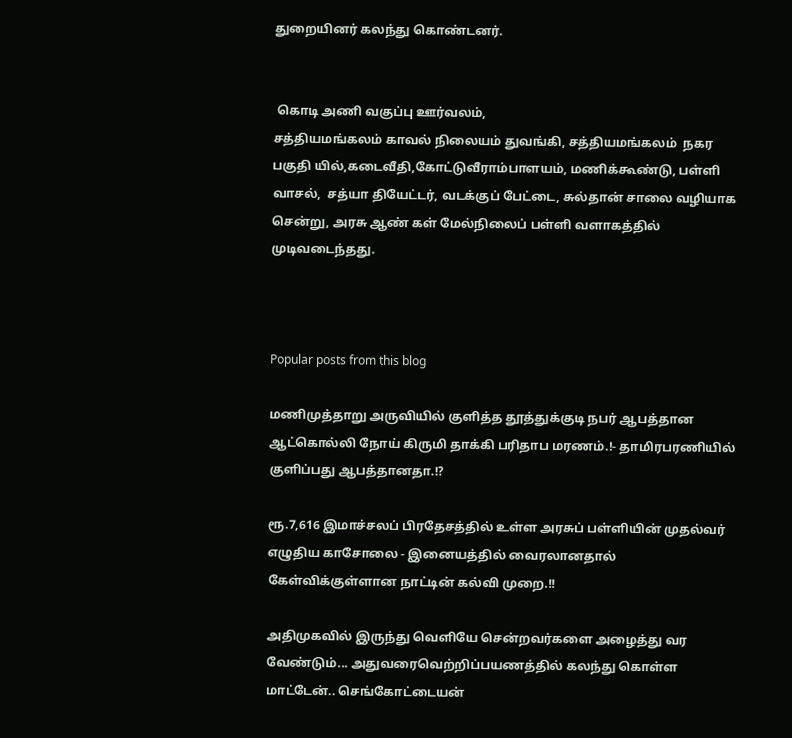துறையினர் கலந்து கொண்டனர்.


 கொடி அணி வகுப்பு ஊர்வலம்,
சத்தியமங்கலம் காவல் நிலையம் துவங்கி, சத்தியமங்கலம்  நகர பகுதி யில்,கடைவீதி,கோட்டுவீராம்பாளயம், மணிக்கூண்டு, பள்ளி வாசல்,  சத்யா தியேட்டர், வடக்குப் பேட்டை, சுல்தான் சாலை வழியாக சென்று, அரசு ஆண் கள் மேல்நிலைப் பள்ளி வளாகத்தில் முடிவடைந்தது.



Popular posts from this blog

மணிமுத்தாறு அருவியில் குளித்த தூத்துக்குடி நபர் ஆபத்தான ஆட்கொல்லி நோய் கிருமி தாக்கி பரிதாப மரணம்.!- தாமிரபரணியில் குளிப்பது ஆபத்தானதா.!?

ரூ.7,616 இமாச்சலப் பிரதேசத்தில் உள்ள அரசுப் பள்ளியின் முதல்வர் எழுதிய காசோலை - இனையத்தில் வைரலானதால் கேள்விக்குள்ளான நாட்டின் கல்வி முறை.!!

அதிமுகவில் இருந்து வெளியே சென்றவர்களை அழைத்து வர வேண்டும்... அதுவரைவெற்றிப்பயணத்தில் கலந்து கொள்ள மாட்டேன்.. செங்கோட்டையன்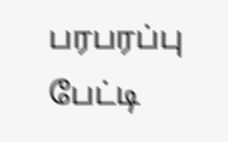பரபரப்பு பேட்டி